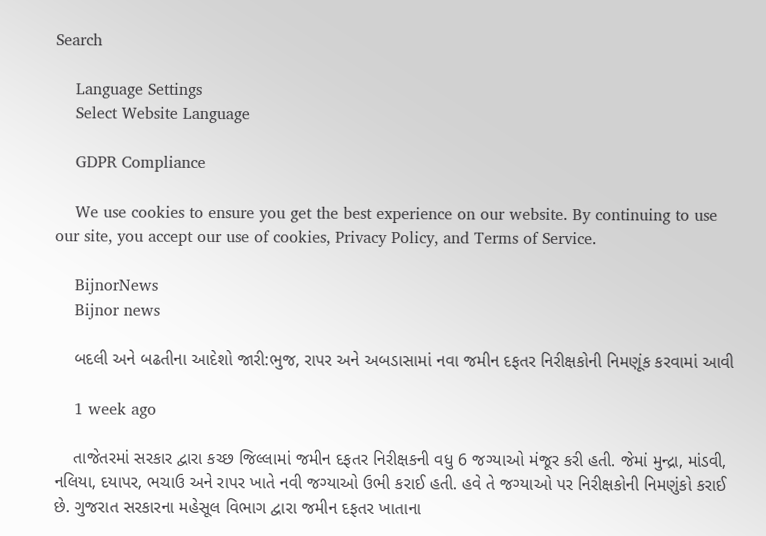Search

    Language Settings
    Select Website Language

    GDPR Compliance

    We use cookies to ensure you get the best experience on our website. By continuing to use our site, you accept our use of cookies, Privacy Policy, and Terms of Service.

    BijnorNews
    Bijnor news

    બદલી અને બઢતીના આદેશો જારી:ભુજ, રાપર અને અબડાસામાં નવા જમીન દફતર નિરીક્ષકોની નિમણૂંક કરવામાં આવી

    1 week ago

    તાજેતરમાં સરકાર દ્વારા કચ્છ જિલ્લામાં જમીન દફતર નિરીક્ષકની વધુ 6 જગ્યાઓ મંજૂર કરી હતી. જેમાં મુન્દ્રા, માંડવી, નલિયા, દયાપર, ભચાઉ અને રાપર ખાતે નવી જગ્યાઓ ઉભી કરાઈ હતી. હવે તે જગ્યાઓ પર નિરીક્ષકોની નિમણુંકો કરાઈ છે. ગુજરાત સરકારના મહેસૂલ વિભાગ દ્વારા જમીન દફતર ખાતાના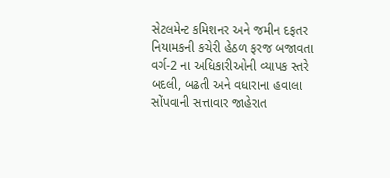સેટલમેન્ટ કમિશનર અને જમીન દફતર નિયામકની કચેરી હેઠળ ફરજ બજાવતા વર્ગ-2 ના અધિકારીઓની વ્યાપક સ્તરે બદલી, બઢતી અને વધારાના હવાલા સોંપવાની સત્તાવાર જાહેરાત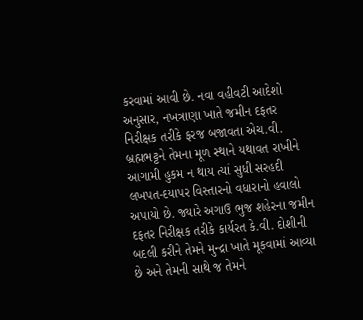કરવામાં આવી છે. નવા વહીવટી આદેશો અનુસાર, નખત્રાણા ખાતે જમીન દફતર નિરીક્ષક તરીકે ફરજ બજાવતા એચ.વી. બ્રહ્મભટ્ટને તેમના મૂળ સ્થાને યથાવત રાખીને આગામી હુકમ ન થાય ત્યાં સુધી સરહદી લખપત-દયાપર વિસ્તારનો વધારાનો હવાલો અપાયો છે. જ્યારે અગાઉ ભુજ શહેરના જમીન દફતર નિરીક્ષક તરીકે કાર્યરત કે.વી. દોશીની બદલી કરીને તેમને મુન્દ્રા ખાતે મૂકવામાં આવ્યા છે અને તેમની સાથે જ તેમને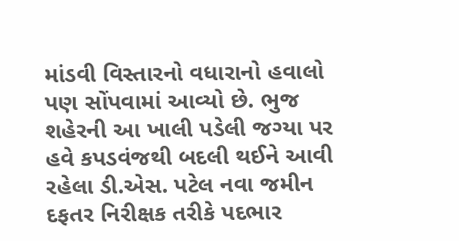માંડવી વિસ્તારનો વધારાનો હવાલો પણ સોંપવામાં આવ્યો છે. ભુજ શહેરની આ ખાલી પડેલી જગ્યા પર હવે કપડવંજથી બદલી થઈને આવી રહેલા ડી.એસ. પટેલ નવા જમીન દફતર નિરીક્ષક તરીકે પદભાર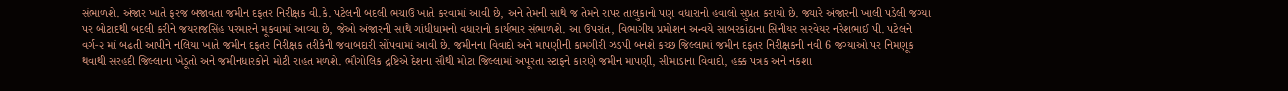સંભાળશે. અંજાર ખાતે ફરજ બજાવતા જમીન દફતર નિરીક્ષક વી.કે. પટેલની બદલી ભચાઉ ખાતે કરવામાં આવી છે, અને તેમની સાથે જ તેમને રાપર તાલુકાનો પણ વધારાનો હવાલો સુપ્રત કરાયો છે. જ્યારે અંજારની ખાલી પડેલી જગ્યા પર બોટાદથી બદલી કરીને જયરાજસિંહ પરમારને મૂકવામાં આવ્યા છે, જેઓ અંજારની સાથે ગાંધીધામનો વધારાનો કાર્યભાર સંભાળશે. આ ઉપરાંત, વિભાગીય પ્રમોશન અન્વયે સાબરકાંઠાના સિનીયર સરવેયર નરેશભાઈ પી. પટેલને વર્ગ-૨ માં બઢતી આપીને નલિયા ખાતે જમીન દફતર નિરીક્ષક તરીકેની જવાબદારી સોંપવામાં આવી છે. જમીનના વિવાદો અને માપણીની કામગીરી ઝડપી બનશે કચ્છ જિલ્લામાં જમીન દફતર નિરીક્ષકની નવી 6 જગ્યાઓ પર નિમણૂક થવાથી સરહદી જિલ્લાના ખેડૂતો અને જમીનધારકોને મોટી રાહત મળશે. ભૌગોલિક દ્રષ્ટિએ દેશના સૌથી મોટા જિલ્લામાં અપૂરતા સ્ટાફને કારણે જમીન માપણી, સીમાડાના વિવાદો, હક્ક પત્રક અને નકશા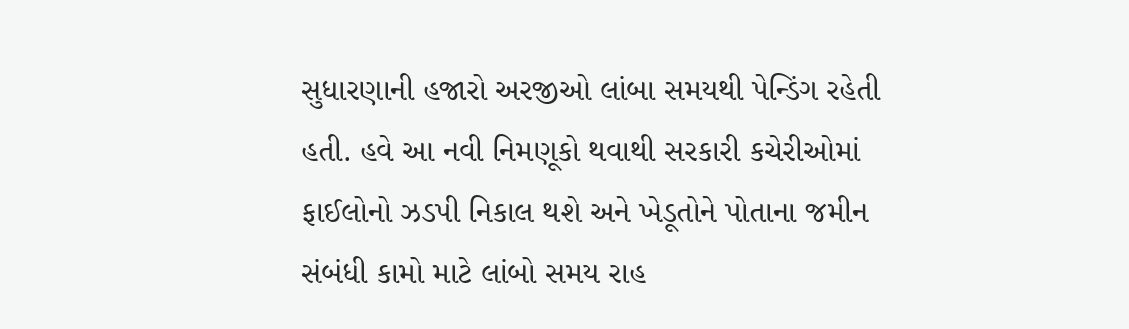સુધારણાની હજારો અરજીઓ લાંબા સમયથી પેન્ડિંગ રહેતી હતી. હવે આ નવી નિમણૂકો થવાથી સરકારી કચેરીઓમાં ફાઈલોનો ઝડપી નિકાલ થશે અને ખેડૂતોને પોતાના જમીન સંબંધી કામો માટે લાંબો સમય રાહ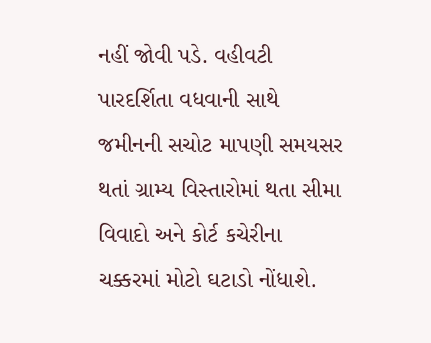નહીં જોવી પડે. વહીવટી પારદર્શિતા વધવાની સાથે જમીનની સચોટ માપણી સમયસર થતાં ગ્રામ્ય વિસ્તારોમાં થતા સીમા વિવાદો અને કોર્ટ કચેરીના ચક્કરમાં મોટો ઘટાડો નોંધાશે.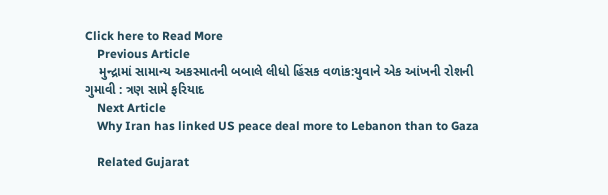Click here to Read More
    Previous Article
    મુન્દ્રામાં સામાન્ય અકસ્માતની બબાલે લીધો હિંસક વળાંક:યુવાને એક આંખની રોશની ગુમાવી : ત્રણ સામે ફરિયાદ
    Next Article
    Why Iran has linked US peace deal more to Lebanon than to Gaza

    Related Gujarat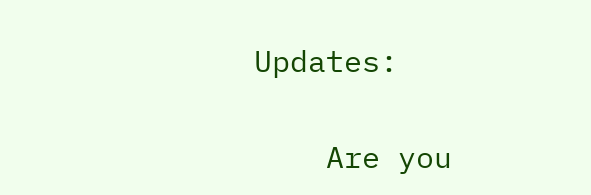Updates:

    Are you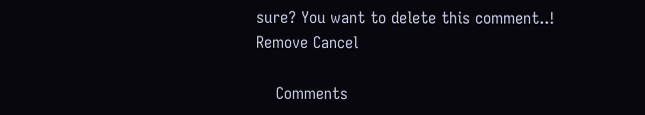sure? You want to delete this comment..! Remove Cancel

    Comments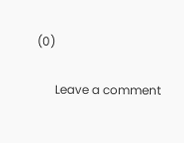(0)

      Leave a comment